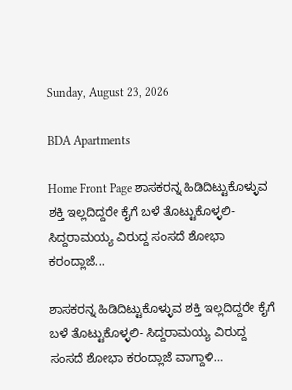Sunday, August 23, 2026

BDA Apartments

Home Front Page ಶಾಸಕರನ್ನ ಹಿಡಿದಿಟ್ಟುಕೊಳ್ಳುವ ಶಕ್ತಿ ಇಲ್ಲದಿದ್ದರೇ ಕೈಗೆ ಬಳೆ ತೊಟ್ಟುಕೊಳ್ಳಲಿ- ಸಿದ್ದರಾಮಯ್ಯ ವಿರುದ್ದ ಸಂಸದೆ ಶೋಭಾ ಕರಂದ್ಲಾಜೆ...

ಶಾಸಕರನ್ನ ಹಿಡಿದಿಟ್ಟುಕೊಳ್ಳುವ ಶಕ್ತಿ ಇಲ್ಲದಿದ್ದರೇ ಕೈಗೆ ಬಳೆ ತೊಟ್ಟುಕೊಳ್ಳಲಿ- ಸಿದ್ದರಾಮಯ್ಯ ವಿರುದ್ದ ಸಂಸದೆ ಶೋಭಾ ಕರಂದ್ಲಾಜೆ ವಾಗ್ದಾಳಿ…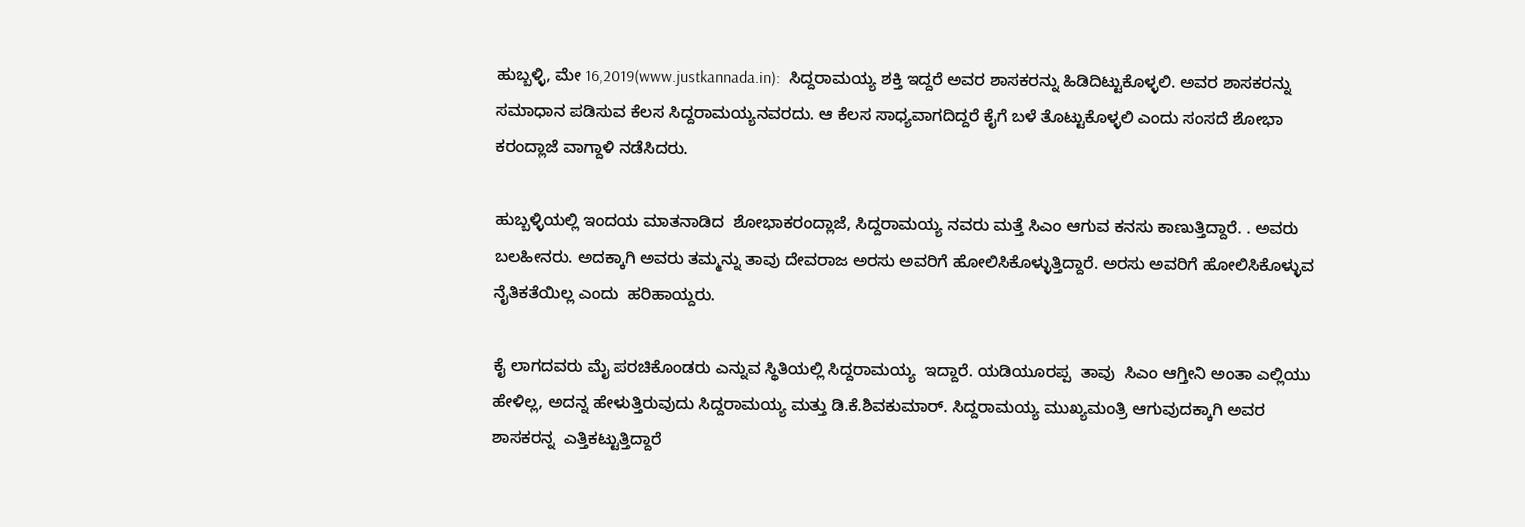ಹುಬ್ಬಳ್ಳಿ, ಮೇ 16,2019(www.justkannada.in):  ಸಿದ್ದರಾಮಯ್ಯ ಶಕ್ತಿ ಇದ್ದರೆ ಅವರ ಶಾಸಕರನ್ನು ಹಿಡಿದಿಟ್ಟುಕೊಳ್ಳಲಿ. ಅವರ ಶಾಸಕರನ್ನು ಸಮಾಧಾನ ಪಡಿಸುವ ಕೆಲಸ ಸಿದ್ದರಾಮಯ್ಯನವರದು. ಆ ಕೆಲಸ ಸಾಧ್ಯವಾಗದಿದ್ದರೆ ಕೈಗೆ ಬಳೆ ತೊಟ್ಟುಕೊಳ್ಳಲಿ ಎಂದು ಸಂಸದೆ ಶೋಭಾ ಕರಂದ್ಲಾಜೆ ವಾಗ್ದಾಳಿ ನಡೆಸಿದರು.

ಹುಬ್ಬಳ್ಳಿಯಲ್ಲಿ ಇಂದಯ ಮಾತನಾಡಿದ  ಶೋಭಾಕರಂದ್ಲಾಜೆ, ಸಿದ್ದರಾಮಯ್ಯ ನವರು ಮತ್ತೆ ಸಿಎಂ ಆಗುವ ಕನಸು ಕಾಣುತ್ತಿದ್ದಾರೆ. . ಅವರು ಬಲಹೀನರು. ಅದಕ್ಕಾಗಿ ಅವರು ತಮ್ಮನ್ನು ತಾವು ದೇವರಾಜ ಅರಸು ಅವರಿಗೆ ಹೋಲಿಸಿಕೊಳ್ಳುತ್ತಿದ್ದಾರೆ. ಅರಸು ಅವರಿಗೆ ಹೋಲಿಸಿಕೊಳ್ಳುವ ನೈತಿಕತೆಯಿಲ್ಲ ಎಂದು  ಹರಿಹಾಯ್ದರು.

ಕೈ ಲಾಗದವರು ಮೈ ಪರಚಿಕೊಂಡರು ಎನ್ನುವ ಸ್ಥಿತಿಯಲ್ಲಿ ಸಿದ್ದರಾಮಯ್ಯ  ಇದ್ದಾರೆ. ಯಡಿಯೂರಪ್ಪ  ತಾವು  ಸಿಎಂ ಆಗ್ತೀನಿ ಅಂತಾ ಎಲ್ಲಿಯು ಹೇಳಿಲ್ಲ, ಅದನ್ನ ಹೇಳುತ್ತಿರುವುದು ಸಿದ್ದರಾಮಯ್ಯ ಮತ್ತು ಡಿ.ಕೆ.ಶಿವಕುಮಾರ್. ಸಿದ್ದರಾಮಯ್ಯ ಮುಖ್ಯಮಂತ್ರಿ ಆಗುವುದಕ್ಕಾಗಿ ಅವರ ಶಾಸಕರನ್ನ  ಎತ್ತಿಕಟ್ಟುತ್ತಿದ್ದಾರೆ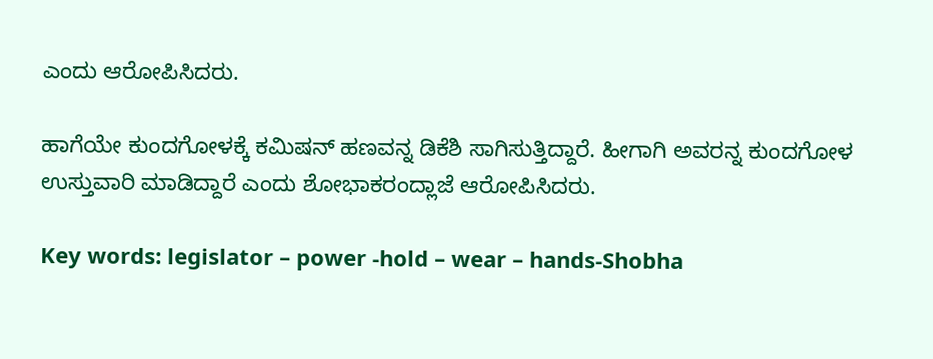ಎಂದು ಆರೋಪಿಸಿದರು.

ಹಾಗೆಯೇ ಕುಂದಗೋಳಕ್ಕೆ ಕಮಿಷನ್ ಹಣವನ್ನ ಡಿಕೆಶಿ ಸಾಗಿಸುತ್ತಿದ್ದಾರೆ. ಹೀಗಾಗಿ ಅವರನ್ನ ಕುಂದಗೋಳ ಉಸ್ತುವಾರಿ ಮಾಡಿದ್ದಾರೆ ಎಂದು ಶೋಭಾಕರಂದ್ಲಾಜೆ ಆರೋಪಿಸಿದರು.

Key words: legislator – power -hold – wear – hands-Shobha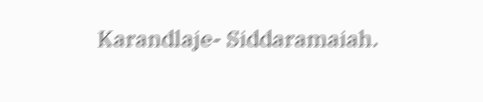Karandlaje- Siddaramaiah.